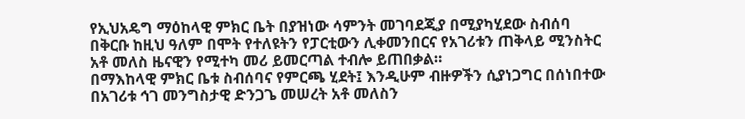የኢህአዴግ ማዕከላዊ ምክር ቤት በያዝነው ሳምንት መገባደጂያ በሚያካሂደው ስብሰባ በቅርቡ ከዚህ ዓለም በሞት የተለዩትን የፓርቲውን ሊቀመንበርና የአገሪቱን ጠቅላይ ሚንስትር አቶ መለስ ዜናዊን የሚተካ መሪ ይመርጣል ተብሎ ይጠበቃል።
በማእከላዊ ምክር ቤቱ ስብሰባና የምርጫ ሂደት፤ እንዲሁም ብዙዎችን ሲያነጋግር በሰነበተው በአገሪቱ ኅገ መንግስታዊ ድንጋጌ መሠረት አቶ መለስን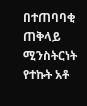በተጠባባቂ ጠቅላይ ሚንስትርነት የተኩት አቶ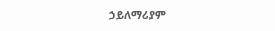ኃይለማሪያም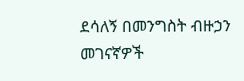ደሳለኝ በመንግስት ብዙኃን መገናኛዎች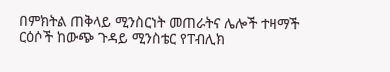በምክትል ጠቅላይ ሚንስርነት መጠራትና ሌሎች ተዛማች ርዕሶች ከውጭ ጉዳይ ሚንስቴር የፐብሊክ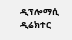ዲፕሎማሲ ዲሬክተር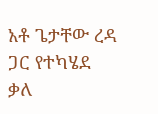አቶ ጌታቸው ረዳ ጋር የተካሄደ ቃለ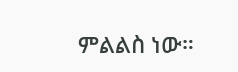ምልልስ ነው።